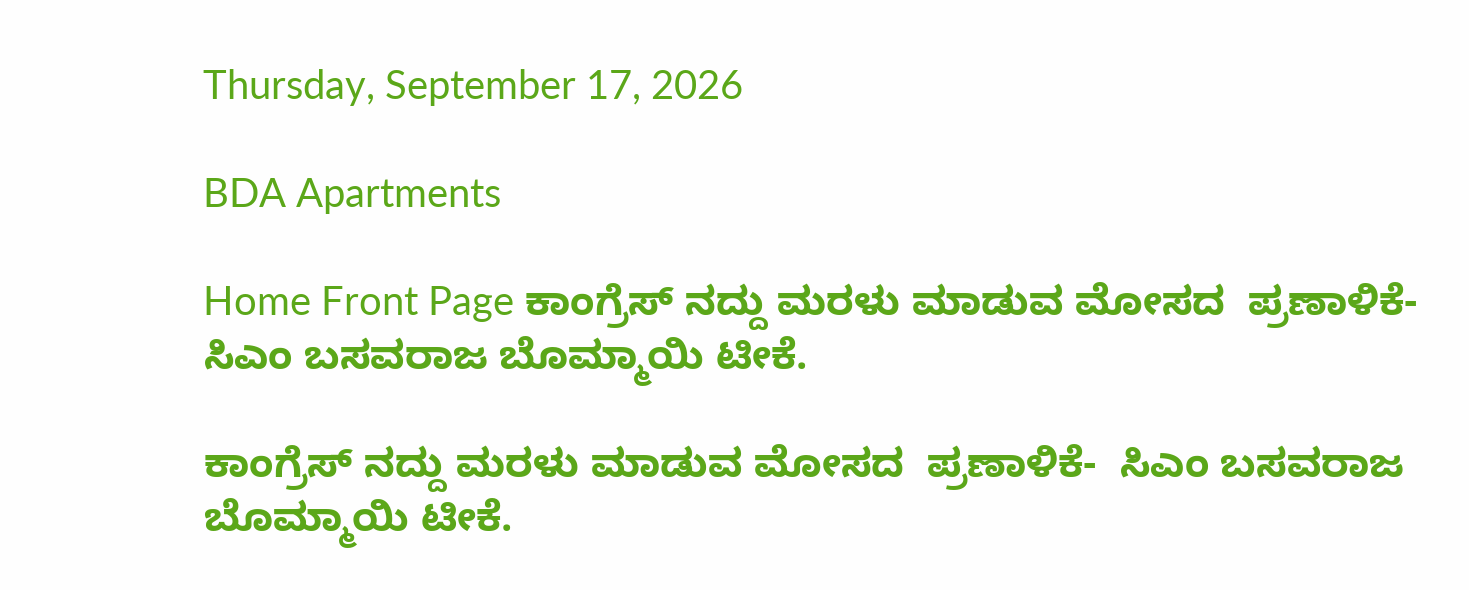Thursday, September 17, 2026

BDA Apartments

Home Front Page ಕಾಂಗ್ರೆಸ್ ನದ್ದು ಮರಳು ಮಾಡುವ ಮೋಸದ  ಪ್ರಣಾಳಿಕೆ-  ಸಿಎಂ ಬಸವರಾಜ ಬೊಮ್ಮಾಯಿ ಟೀಕೆ.

ಕಾಂಗ್ರೆಸ್ ನದ್ದು ಮರಳು ಮಾಡುವ ಮೋಸದ  ಪ್ರಣಾಳಿಕೆ-  ಸಿಎಂ ಬಸವರಾಜ ಬೊಮ್ಮಾಯಿ ಟೀಕೆ.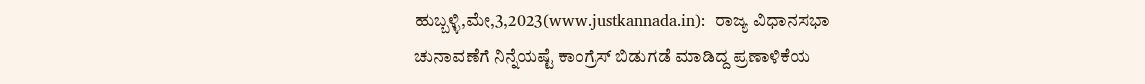ಹುಬ್ಬಳ್ಳಿ,ಮೇ,3,2023(www.justkannada.in):  ರಾಜ್ಯ ವಿಧಾನಸಭಾ ಚುನಾವಣೆಗೆ ನಿನ್ನೆಯಷ್ಟೆ ಕಾಂಗ್ರೆಸ್ ಬಿಡುಗಡೆ ಮಾಡಿದ್ದ ಪ್ರಣಾಳಿಕೆಯ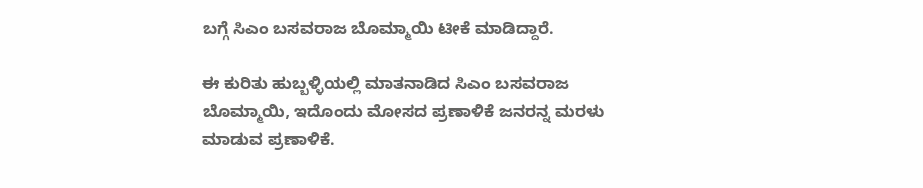ಬಗ್ಗೆ ಸಿಎಂ ಬಸವರಾಜ ಬೊಮ್ಮಾಯಿ ಟೀಕೆ ಮಾಡಿದ್ದಾರೆ.

ಈ ಕುರಿತು ಹುಬ್ಬಳ್ಳಿಯಲ್ಲಿ ಮಾತನಾಡಿದ ಸಿಎಂ ಬಸವರಾಜ ಬೊಮ್ಮಾಯಿ, ಇದೊಂದು ಮೋಸದ ಪ್ರಣಾಳಿಕೆ ಜನರನ್ನ ಮರಳು ಮಾಡುವ ಪ್ರಣಾಳಿಕೆ.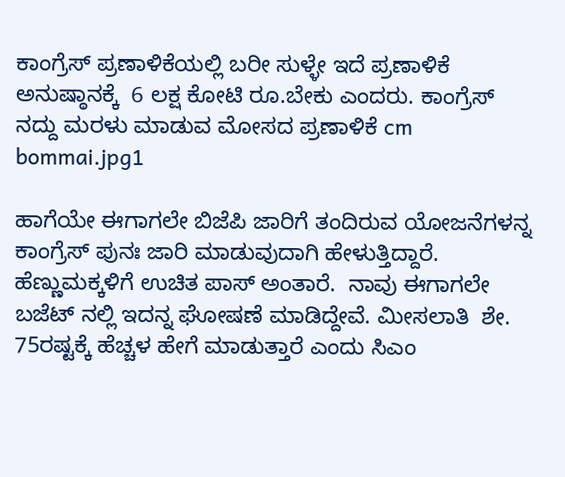ಕಾಂಗ್ರೆಸ್ ಪ್ರಣಾಳಿಕೆಯಲ್ಲಿ ಬರೀ ಸುಳ್ಳೇ ಇದೆ ಪ್ರಣಾಳಿಕೆ ಅನುಷ್ಠಾನಕ್ಕೆ  6 ಲಕ್ಷ ಕೋಟಿ ರೂ.ಬೇಕು ಎಂದರು. ಕಾಂಗ್ರೆಸ್ ನದ್ದು ಮರಳು ಮಾಡುವ ಮೋಸದ ಪ್ರಣಾಳಿಕೆ cm bommai.jpg1

ಹಾಗೆಯೇ ಈಗಾಗಲೇ ಬಿಜೆಪಿ ಜಾರಿಗೆ ತಂದಿರುವ ಯೋಜನೆಗಳನ್ನ ಕಾಂಗ್ರೆಸ್ ಪುನಃ ಜಾರಿ ಮಾಡುವುದಾಗಿ ಹೇಳುತ್ತಿದ್ದಾರೆ.  ಹೆಣ್ಣುಮಕ್ಕಳಿಗೆ ಉಚಿತ ಪಾಸ್ ಅಂತಾರೆ.  ನಾವು ಈಗಾಗಲೇ ಬಜೆಟ್ ನಲ್ಲಿ ಇದನ್ನ ಘೋಷಣೆ ಮಾಡಿದ್ದೇವೆ. ಮೀಸಲಾತಿ  ಶೇ. 75ರಷ್ಟಕ್ಕೆ ಹೆಚ್ಚಳ ಹೇಗೆ ಮಾಡುತ್ತಾರೆ ಎಂದು ಸಿಎಂ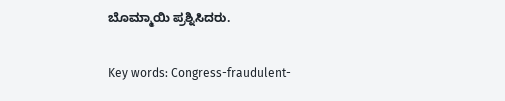ಬೊಮ್ಮಾಯಿ ಪ್ರಶ್ನಿಸಿದರು.

Key words: Congress-fraudulent-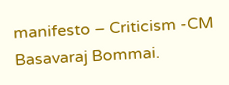manifesto – Criticism -CM Basavaraj Bommai.